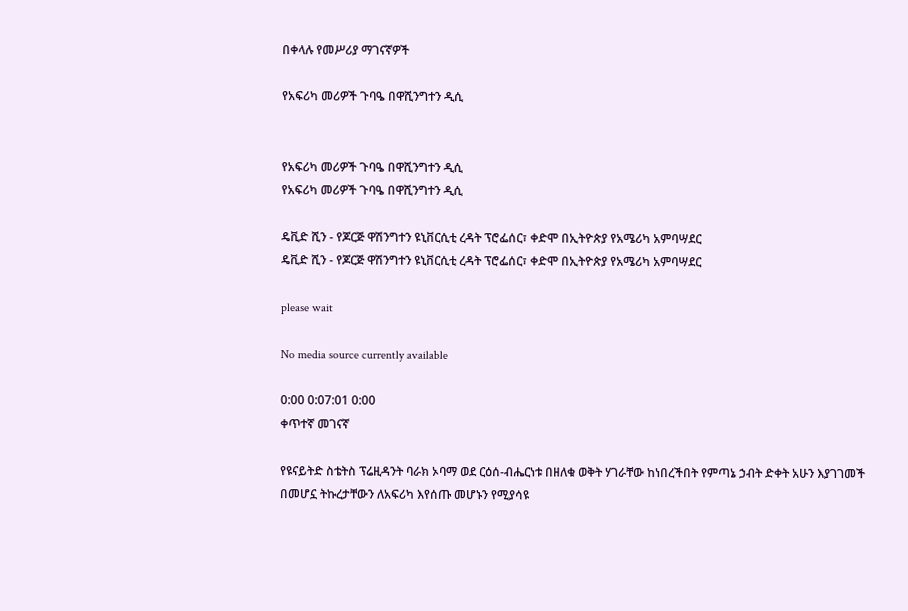በቀላሉ የመሥሪያ ማገናኛዎች

የአፍሪካ መሪዎች ጉባዔ በዋሺንግተን ዲሲ


የአፍሪካ መሪዎች ጉባዔ በዋሺንግተን ዲሲ
የአፍሪካ መሪዎች ጉባዔ በዋሺንግተን ዲሲ

ዴቪድ ሺን - የጆርጅ ዋሽንግተን ዩኒቨርሲቲ ረዳት ፕሮፌሰር፣ ቀድሞ በኢትዮጵያ የአሜሪካ አምባሣደር
ዴቪድ ሺን - የጆርጅ ዋሽንግተን ዩኒቨርሲቲ ረዳት ፕሮፌሰር፣ ቀድሞ በኢትዮጵያ የአሜሪካ አምባሣደር

please wait

No media source currently available

0:00 0:07:01 0:00
ቀጥተኛ መገናኛ

የዩናይትድ ስቴትስ ፕሬዚዳንት ባራክ ኦባማ ወደ ርዕሰ-ብሔርነቱ በዘለቁ ወቅት ሃገራቸው ከነበረችበት የምጣኔ ኃብት ድቀት አሁን እያገገመች በመሆኗ ትኩረታቸውን ለአፍሪካ እየሰጡ መሆኑን የሚያሳዩ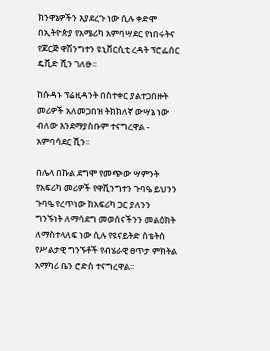ክንዋኔዎችን እያደረጉ ነው ሲሉ ቀድሞ በኢትዮጵያ የአሜሪካ አምባሣደር የነበሩትና የጆርጅ ዋሽንግተን ዩኒቨርሲቲ ረዳት ፕሮፌሰር ዴቪድ ሺን ገለፁ፡፡

ከሱዳኑ ፕሬዚዳንት በስተቀር ያልተጋበዙት መሪዎች አለመጋበዝ ትክክለኛ ውሣኔ ነው ብለው እንደማያስቡም ተናግረዋል - አምባሳደር ሺን፡፡

በሌላ በኩል ደግሞ የመጭው ሣምንት የአፍሪካ መሪዎች የዋሺንግተን ጉባዔ ይህንን ጉባዔ የረጥነው ከአፍሪካ ጋር ያለንን ግንኙነት ለማሳደግ መወሰናችንን መልዕክት ለማስተላለፍ ነው ሲሉ የዩናይትድ ስቴትስ የሥልታዊ ግንኙቶች የብሄራዊ ፀጥታ ምክትል አማካሪ ቤን ሮድስ ተናግረዋል፡፡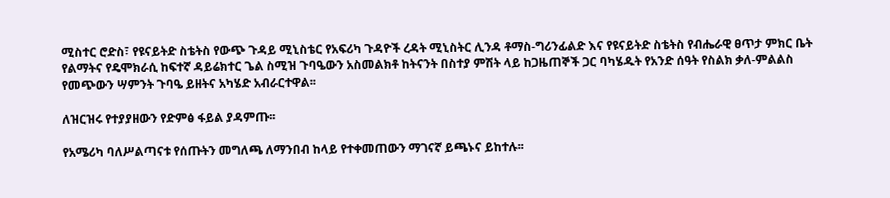ሚስተር ሮድስ፣ የዩናይትድ ስቴትስ የውጭ ጉዳይ ሚኒስቴር የአፍሪካ ጉዳዮች ረዳት ሚኒስትር ሊንዳ ቶማስ-ግሪንፊልድ እና የዩናይትድ ስቴትስ የብሔራዊ ፀጥታ ምክር ቤት የልማትና የዴሞክራሲ ከፍተኛ ዳይሬክተር ጌል ስሚዝ ጉባዔውን አስመልክቶ ከትናንት በስተያ ምሽት ላይ ከጋዜጠኞች ጋር ባካሄዱት የአንድ ሰዓት የስልክ ቃለ-ምልልስ የመጭውን ሣምንት ጉባዔ ይዘትና አካሄድ አብራርተዋል፡፡

ለዝርዝሩ የተያያዘውን የድምፅ ፋይል ያዳምጡ፡፡

የአሜሪካ ባለሥልጣናቱ የሰጡትን መግለጫ ለማንበብ ከላይ የተቀመጠውን ማገናኛ ይጫኑና ይከተሉ፡፡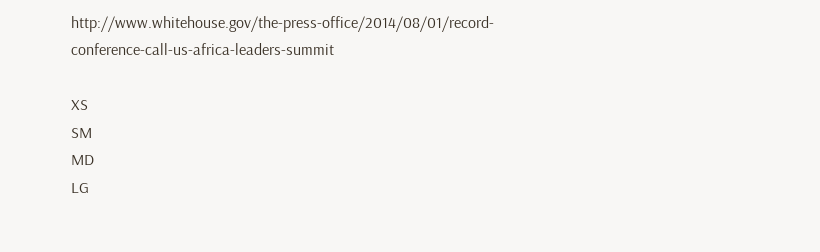http://www.whitehouse.gov/the-press-office/2014/08/01/record-conference-call-us-africa-leaders-summit

XS
SM
MD
LG